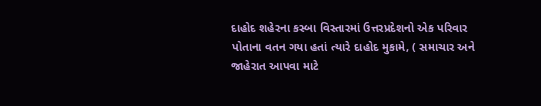દાહોદ શહેરના કસ્બા વિસ્તારમાં ઉત્તરપ્રદેશનો એક પરિવાર પોતાના વતન ગયા હતાં ત્યારે દાહોદ મુકામે, ( સમાચાર અને જાહેરાત આપવા માટે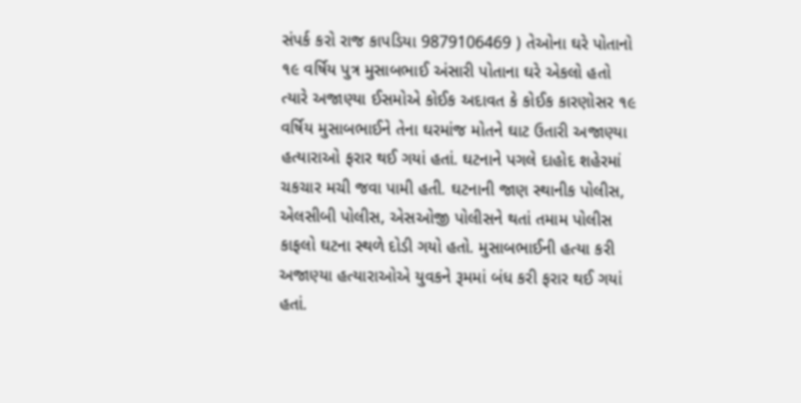સંપર્ક કરો રાજ કાપડિયા 9879106469 ) તેઓના ઘરે પોતાનો ૧૯ વર્ષિય પુત્ર મુસાબભાઈ અંસારી પોતાના ઘરે એકલો હતો ત્યારે અજાણ્યા ઈસમોએ કોઈક અદાવત કે કોઈક કારણોસર ૧૯ વર્ષિય મુસાબભાઈને તેના ઘરમાંજ મોતને ઘાટ ઉતારી અજાણ્યા હત્યારાઓ ફરાર થઈ ગયાં હતાં. ઘટનાને પગલે દાહોદ શહેરમાં ચકચાર મચી જવા પામી હતી. ઘટનાની જાણ સ્થાનીક પોલીસ, એલસીબી પોલીસ, એસઓજી પોલીસને થતાં તમામ પોલીસ કાફલો ઘટના સ્થળે દોડી ગયો હતો. મુસાબભાઈની હત્યા કરી અજાણ્યા હત્યારાઓએ યુવકને રૂમમાં બંધ કરી ફરાર થઈ ગયાં હતાં.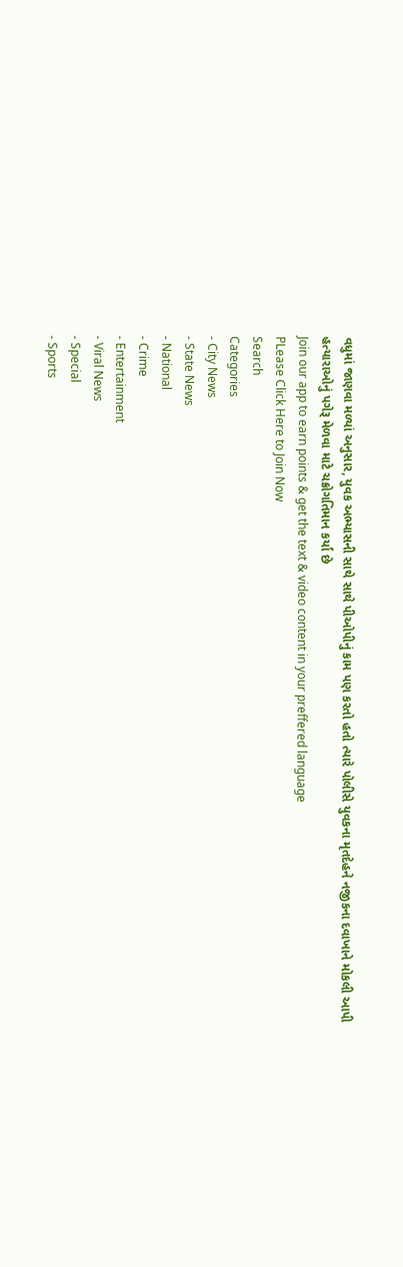વધુમાં જાણવા મળ્યાં અનુસાર, યુવક અભ્યાસની સાથે સાથે પીઓપીનું કામ પણ કરતો હતો ત્યારે પોલીસે યુવકના મૃતદેહને નજીકના દવાખાને મોકલી આપી હત્યારાઓનું પગેરૂ મેળવા માટે ચક્રોગતિમાન કર્યા છે
Join our app to earn points & get the text & video content in your preffered language
PLease Click Here to Join Now
Search
Categories
- City News
- State News
- National
- Crime
- Entertainment
- Viral News
- Special
- Sports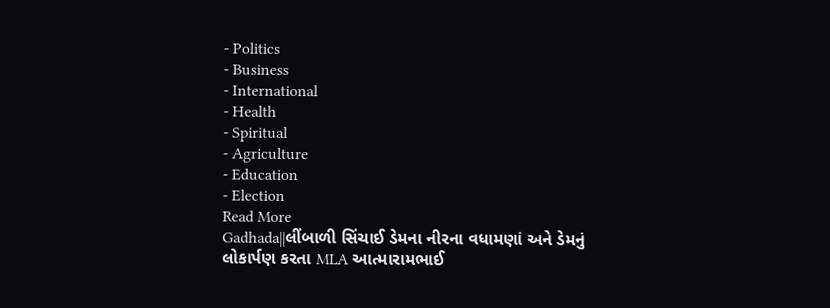- Politics
- Business
- International
- Health
- Spiritual
- Agriculture
- Education
- Election
Read More
Gadhada||લીંબાળી સિંચાઈ ડેમના નીરના વધામણાં અને ડેમનું લોકાર્પણ કરતા MLA આત્મારામભાઈ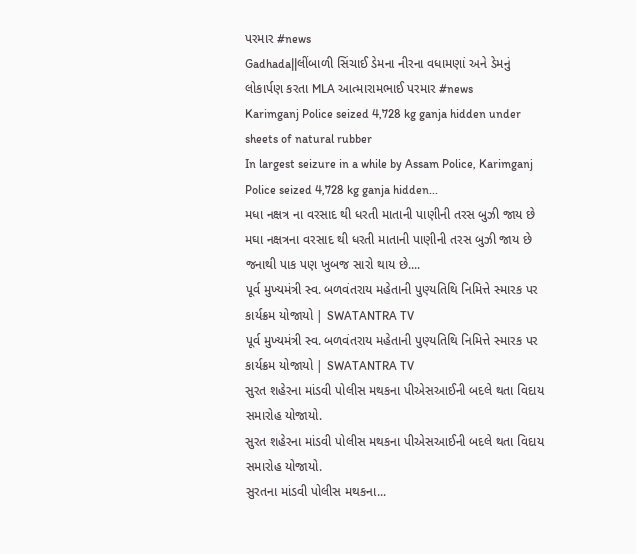પરમાર #news
Gadhada||લીંબાળી સિંચાઈ ડેમના નીરના વધામણાં અને ડેમનું લોકાર્પણ કરતા MLA આત્મારામભાઈ પરમાર #news
Karimganj Police seized 4,728 kg ganja hidden under sheets of natural rubber
In largest seizure in a while by Assam Police, Karimganj Police seized 4,728 kg ganja hidden...
મધા નક્ષત્ર ના વરસાદ થી ધરતી માતાની પાણીની તરસ બુઝી જાય છે
મઘા નક્ષત્રના વરસાદ થી ધરતી માતાની પાણીની તરસ બુઝી જાય છે જનાથી પાક પણ ખુબજ સારો થાય છે....
પૂર્વ મુખ્યમંત્રી સ્વ. બળવંતરાય મહેતાની પુણ્યતિથિ નિમિત્તે સ્મારક પર કાર્યક્રમ યોજાયો | SWATANTRA TV
પૂર્વ મુખ્યમંત્રી સ્વ. બળવંતરાય મહેતાની પુણ્યતિથિ નિમિત્તે સ્મારક પર કાર્યક્રમ યોજાયો | SWATANTRA TV
સુરત શહેરના માંડવી પોલીસ મથકના પીએસઆઈની બદલે થતા વિદાય સમારોહ યોજાયો.
સુરત શહેરના માંડવી પોલીસ મથકના પીએસઆઈની બદલે થતા વિદાય સમારોહ યોજાયો.
સુરતના માંડવી પોલીસ મથકના...